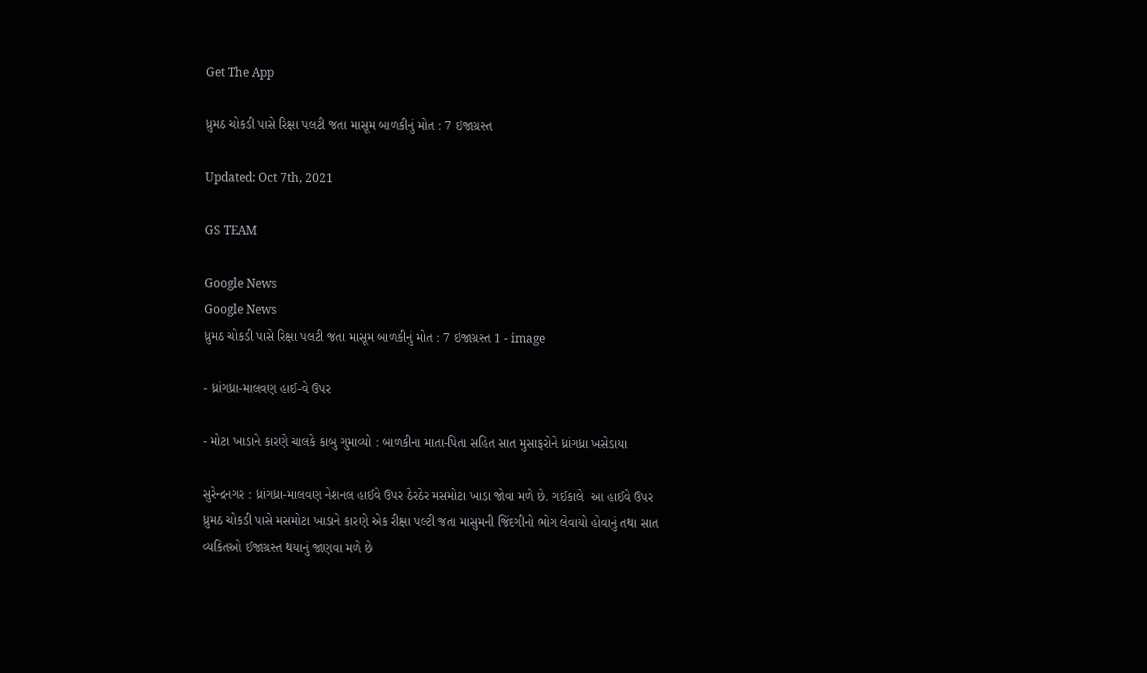Get The App

ધ્રુમઠ ચોકડી પાસે રિક્ષા પલટી જતા માસૂમ બાળકીનું મોત : 7 ઇજાગ્રસ્ત

Updated: Oct 7th, 2021

GS TEAM

Google News
Google News
ધ્રુમઠ ચોકડી પાસે રિક્ષા પલટી જતા માસૂમ બાળકીનું મોત : 7 ઇજાગ્રસ્ત 1 - image

- ધ્રાંગધ્રા-માલવણ હાઈ-વે ઉપર

- મોટા ખાડાને કારણે ચાલકે કાબુ ગુમાવ્યો : બાળકીના માતા-પિતા સહિત સાત મુસાફરોને ધ્રાંગધ્રા ખસેડાયા

સુરેન્દ્રનગર : ધ્રાંગધ્રા-માલવણ નેશનલ હાઈવે ઉપર ઠેરઠેર મસમોટા ખાડા જોવા મળે છે. ગઈકાલે  આ હાઈવે ઉપર ધ્રુમઠ ચોકડી પાસે મસમોટા ખાડાને કારણે એક રીક્ષા પલ્ટી જતા માસુમની જિંદગીનો ભોગ લેવાયો હોવાનું તથા સાત વ્યકિતઓ ઈજાગ્રસ્ત થયાનું જાણવા મળે છે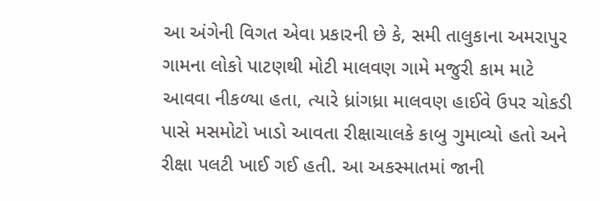આ અંગેની વિગત એવા પ્રકારની છે કે, સમી તાલુકાના અમરાપુર ગામના લોકો પાટણથી મોટી માલવણ ગામે મજુરી કામ માટે આવવા નીકળ્યા હતા, ત્યારે ધ્રાંગધ્રા માલવણ હાઈવે ઉપર ચોકડી પાસે મસમોટો ખાડો આવતા રીક્ષાચાલકે કાબુ ગુમાવ્યો હતો અને રીક્ષા પલટી ખાઈ ગઈ હતી. આ અકસ્માતમાં જાની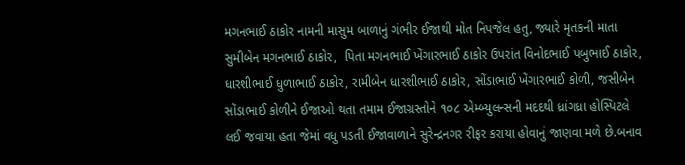મગનભાઈ ઠાકોર નામની માસુમ બાળાનું ગંભીર ઈજાથી મોત નિપજેલ હતુ, જ્યારે મૃતકની માતા સુમીબેન મગનભાઈ ઠાકોર,  પિતા મગનભાઈ ખેંગારભાઈ ઠાકોર ઉપરાંત વિનોદભાઈ પબુભાઈ ઠાકોર, ધારશીભાઈ ધુળાભાઈ ઠાકોર, રામીબેન ધારશીભાઈ ઠાકોર, સોંડાભાઈ ખેંગારભાઈ કોળી, જસીબેન સોંડાભાઈ કોળીને ઈજાઓ થતા તમામ ઈજાગ્રસ્તોને ૧૦૮ એમ્બ્યુલન્સની મદદથી ધ્રાંગધ્રા હોસ્પિટલે લઈ જવાયા હતા જેમાં વધુ પડતી ઈજાવાળાને સુરેન્દ્રનગર રીફર કરાયા હોવાનું જાણવા મળે છે.બનાવ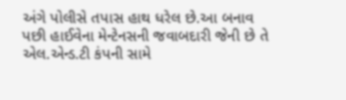અંગે પોલીસે તપાસ હાથ ધરેલ છે.આ બનાવ પછી હાઈવેના મેન્ટેનસની જવાબદારી જેની છે તે એલ.એન્ડ.ટી કંપની સામે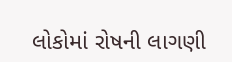લોકોમાં રોષની લાગણી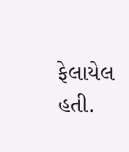ફેલાયેલ હતી.